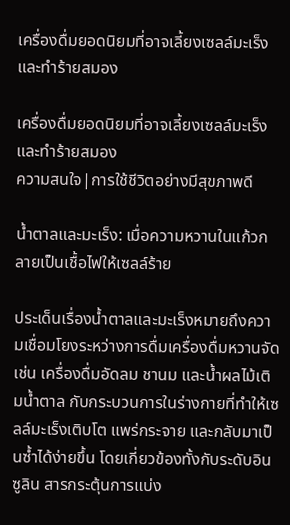เครื่องดื่มยอดนิยมที่อาจเลี้ยงเซลล์มะเร็งและทำร้ายสมอง

เครื่องดื่มยอดนิยมที่อาจเลี้ยงเซลล์มะเร็งและทำร้ายสมอง
ความสนใจ|การใช้ชีวิตอย่างมีสุขภาพดี

น้ำตาลและมะเร็ง: เมื่อความหวานในแก้วกลายเป็นเชื้อไฟให้เซลล์ร้าย

ประเด็นเรื่องน้ำตาลและมะเร็งหมายถึงความเชื่อมโยงระหว่างการดื่มเครื่องดื่มหวานจัด เช่น เครื่องดื่มอัดลม ชานม และน้ำผลไม้เติมน้ำตาล กับกระบวนการในร่างกายที่ทำให้เซลล์มะเร็งเติบโต แพร่กระจาย และกลับมาเป็นซ้ำได้ง่ายขึ้น โดยเกี่ยวข้องทั้งกับระดับอินซูลิน สารกระตุ้นการแบ่ง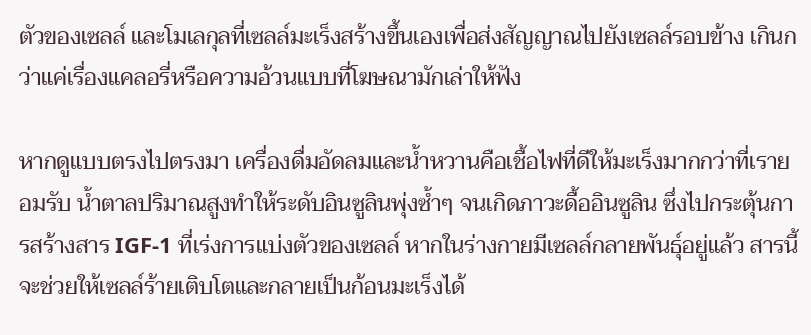ตัวของเซลล์ และโมเลกุลที่เซลล์มะเร็งสร้างขึ้นเองเพื่อส่งสัญญาณไปยังเซลล์รอบข้าง เกินกว่าแค่เรื่องแคลอรี่หรือความอ้วนแบบที่โฆษณามักเล่าให้ฟัง

หากดูแบบตรงไปตรงมา เครื่องดื่มอัดลมและน้ำหวานคือเชื้อไฟที่ดีให้มะเร็งมากกว่าที่เรายอมรับ น้ำตาลปริมาณสูงทำให้ระดับอินซูลินพุ่งซ้ำๆ จนเกิดภาวะดื้ออินซูลิน ซึ่งไปกระตุ้นการสร้างสาร IGF-1 ที่เร่งการแบ่งตัวของเซลล์ หากในร่างกายมีเซลล์กลายพันธุ์อยู่แล้ว สารนี้จะช่วยให้เซลล์ร้ายเติบโตและกลายเป็นก้อนมะเร็งได้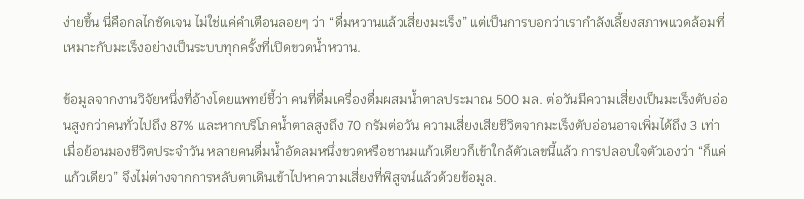ง่ายขึ้น นี่คือกลไกชัดเจน ไม่ใช่แค่คำเตือนลอยๆ ว่า “ดื่มหวานแล้วเสี่ยงมะเร็ง” แต่เป็นการบอกว่าเรากำลังเลี้ยงสภาพแวดล้อมที่เหมาะกับมะเร็งอย่างเป็นระบบทุกครั้งที่เปิดขวดน้ำหวาน.

ข้อมูลจากงานวิจัยหนึ่งที่อ้างโดยแพทย์ชี้ว่า คนที่ดื่มเครื่องดื่มผสมน้ำตาลประมาณ 500 มล. ต่อวันมีความเสี่ยงเป็นมะเร็งตับอ่อนสูงกว่าคนทั่วไปถึง 87% และหากบริโภคน้ำตาลสูงถึง 70 กรัมต่อวัน ความเสี่ยงเสียชีวิตจากมะเร็งตับอ่อนอาจเพิ่มได้ถึง 3 เท่า เมื่อย้อนมองชีวิตประจำวัน หลายคนดื่มน้ำอัดลมหนึ่งขวดหรือชานมแก้วเดียวก็เข้าใกล้ตัวเลขนี้แล้ว การปลอบใจตัวเองว่า “ก็แค่แก้วเดียว” จึงไม่ต่างจากการหลับตาเดินเข้าไปหาความเสี่ยงที่พิสูจน์แล้วด้วยข้อมูล.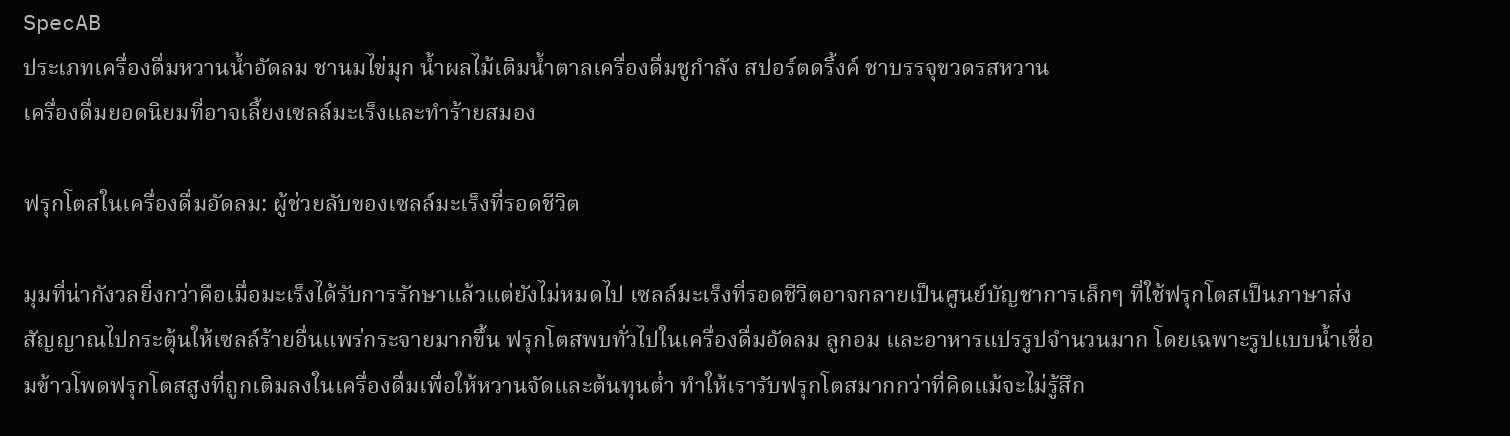SpecAB
ประเภทเครื่องดื่มหวานน้ำอัดลม ชานมไข่มุก น้ำผลไม้เติมน้ำตาลเครื่องดื่มชูกำลัง สปอร์ตดริ้งค์ ชาบรรจุขวดรสหวาน
เครื่องดื่มยอดนิยมที่อาจเลี้ยงเซลล์มะเร็งและทำร้ายสมอง

ฟรุกโตสในเครื่องดื่มอัดลม: ผู้ช่วยลับของเซลล์มะเร็งที่รอดชีวิต

มุมที่น่ากังวลยิ่งกว่าคือเมื่อมะเร็งได้รับการรักษาแล้วแต่ยังไม่หมดไป เซลล์มะเร็งที่รอดชีวิตอาจกลายเป็นศูนย์บัญชาการเล็กๆ ที่ใช้ฟรุกโตสเป็นภาษาส่งสัญญาณไปกระตุ้นให้เซลล์ร้ายอื่นแพร่กระจายมากขึ้น ฟรุกโตสพบทั่วไปในเครื่องดื่มอัดลม ลูกอม และอาหารแปรรูปจำนวนมาก โดยเฉพาะรูปแบบน้ำเชื่อมข้าวโพดฟรุกโตสสูงที่ถูกเติมลงในเครื่องดื่มเพื่อให้หวานจัดและต้นทุนต่ำ ทำให้เรารับฟรุกโตสมากกว่าที่คิดแม้จะไม่รู้สึก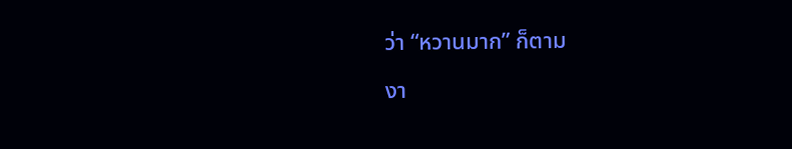ว่า “หวานมาก” ก็ตาม

งา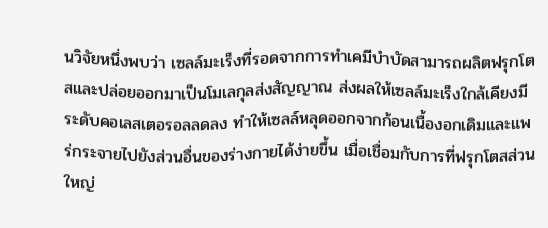นวิจัยหนึ่งพบว่า เซลล์มะเร็งที่รอดจากการทำเคมีบำบัดสามารถผลิตฟรุกโตสและปล่อยออกมาเป็นโมเลกุลส่งสัญญาณ ส่งผลให้เซลล์มะเร็งใกล้เคียงมีระดับคอเลสเตอรอลลดลง ทำให้เซลล์หลุดออกจากก้อนเนื้องอกเดิมและแพร่กระจายไปยังส่วนอื่นของร่างกายได้ง่ายขึ้น เมื่อเชื่อมกับการที่ฟรุกโตสส่วนใหญ่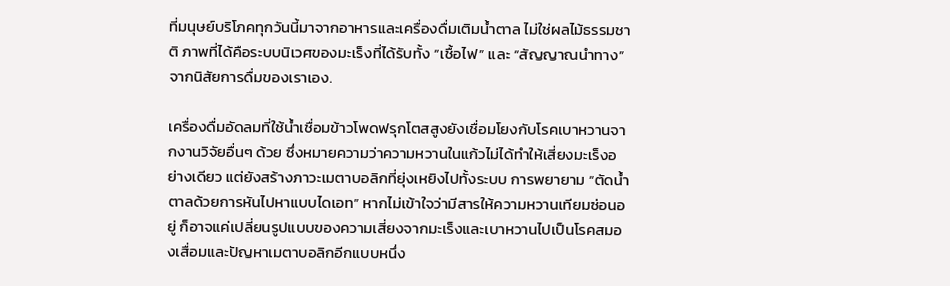ที่มนุษย์บริโภคทุกวันนี้มาจากอาหารและเครื่องดื่มเติมน้ำตาล ไม่ใช่ผลไม้ธรรมชาติ ภาพที่ได้คือระบบนิเวศของมะเร็งที่ได้รับทั้ง “เชื้อไฟ” และ “สัญญาณนำทาง” จากนิสัยการดื่มของเราเอง.

เครื่องดื่มอัดลมที่ใช้น้ำเชื่อมข้าวโพดฟรุกโตสสูงยังเชื่อมโยงกับโรคเบาหวานจากงานวิจัยอื่นๆ ด้วย ซึ่งหมายความว่าความหวานในแก้วไม่ได้ทำให้เสี่ยงมะเร็งอย่างเดียว แต่ยังสร้างภาวะเมตาบอลิกที่ยุ่งเหยิงไปทั้งระบบ การพยายาม “ตัดน้ำตาลด้วยการหันไปหาแบบไดเอท” หากไม่เข้าใจว่ามีสารให้ความหวานเทียมซ่อนอยู่ ก็อาจแค่เปลี่ยนรูปแบบของความเสี่ยงจากมะเร็งและเบาหวานไปเป็นโรคสมองเสื่อมและปัญหาเมตาบอลิกอีกแบบหนึ่ง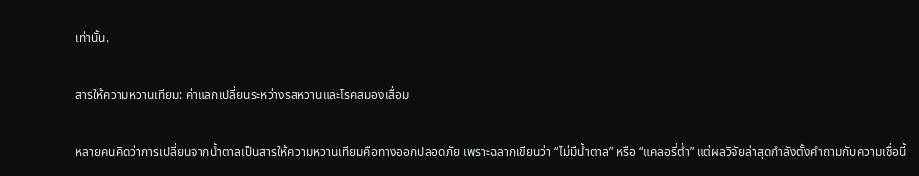เท่านั้น.

สารให้ความหวานเทียม: ค่าแลกเปลี่ยนระหว่างรสหวานและโรคสมองเสื่อม

หลายคนคิดว่าการเปลี่ยนจากน้ำตาลเป็นสารให้ความหวานเทียมคือทางออกปลอดภัย เพราะฉลากเขียนว่า “ไม่มีน้ำตาล” หรือ “แคลอรี่ต่ำ” แต่ผลวิจัยล่าสุดกำลังตั้งคำถามกับความเชื่อนี้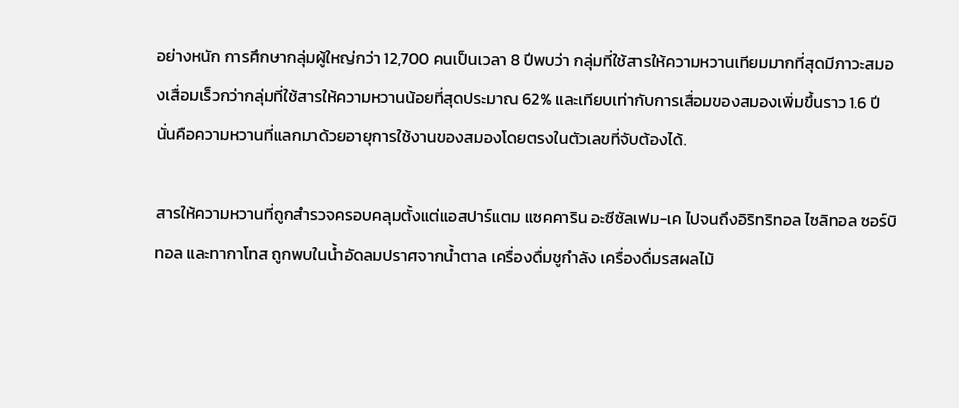อย่างหนัก การศึกษากลุ่มผู้ใหญ่กว่า 12,700 คนเป็นเวลา 8 ปีพบว่า กลุ่มที่ใช้สารให้ความหวานเทียมมากที่สุดมีภาวะสมองเสื่อมเร็วกว่ากลุ่มที่ใช้สารให้ความหวานน้อยที่สุดประมาณ 62% และเทียบเท่ากับการเสื่อมของสมองเพิ่มขึ้นราว 1.6 ปี นั่นคือความหวานที่แลกมาด้วยอายุการใช้งานของสมองโดยตรงในตัวเลขที่จับต้องได้.

สารให้ความหวานที่ถูกสำรวจครอบคลุมตั้งแต่แอสปาร์แตม แซคคาริน อะซีซัลเฟม-เค ไปจนถึงอิริทริทอล ไซลิทอล ซอร์บิทอล และทากาโทส ถูกพบในน้ำอัดลมปราศจากน้ำตาล เครื่องดื่มชูกำลัง เครื่องดื่มรสผลไม้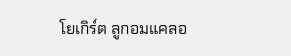โยเกิร์ต ลูกอมแคลอ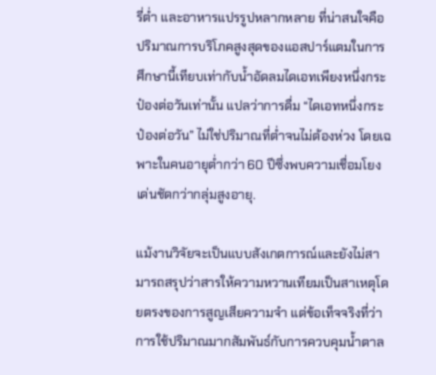รี่ต่ำ และอาหารแปรรูปหลากหลาย ที่น่าสนใจคือ ปริมาณการบริโภคสูงสุดของแอสปาร์แตมในการศึกษานี้เทียบเท่ากับน้ำอัดลมไดเอทเพียงหนึ่งกระป๋องต่อวันเท่านั้น แปลว่าการดื่ม “ไดเอทหนึ่งกระป๋องต่อวัน” ไม่ใช่ปริมาณที่ต่ำจนไม่ต้องห่วง โดยเฉพาะในคนอายุต่ำกว่า 60 ปีซึ่งพบความเชื่อมโยงเด่นชัดกว่ากลุ่มสูงอายุ.

แม้งานวิจัยจะเป็นแบบสังเกตการณ์และยังไม่สามารถสรุปว่าสารให้ความหวานเทียมเป็นสาเหตุโดยตรงของการสูญเสียความจำ แต่ข้อเท็จจริงที่ว่าการใช้ปริมาณมากสัมพันธ์กับการควบคุมน้ำตาล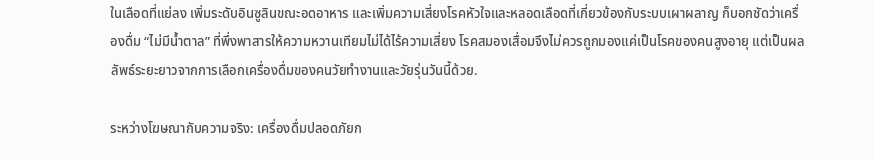ในเลือดที่แย่ลง เพิ่มระดับอินซูลินขณะอดอาหาร และเพิ่มความเสี่ยงโรคหัวใจและหลอดเลือดที่เกี่ยวข้องกับระบบเผาผลาญ ก็บอกชัดว่าเครื่องดื่ม “ไม่มีน้ำตาล” ที่พึ่งพาสารให้ความหวานเทียมไม่ได้ไร้ความเสี่ยง โรคสมองเสื่อมจึงไม่ควรถูกมองแค่เป็นโรคของคนสูงอายุ แต่เป็นผลลัพธ์ระยะยาวจากการเลือกเครื่องดื่มของคนวัยทำงานและวัยรุ่นวันนี้ด้วย.

ระหว่างโฆษณากับความจริง: เครื่องดื่มปลอดภัยก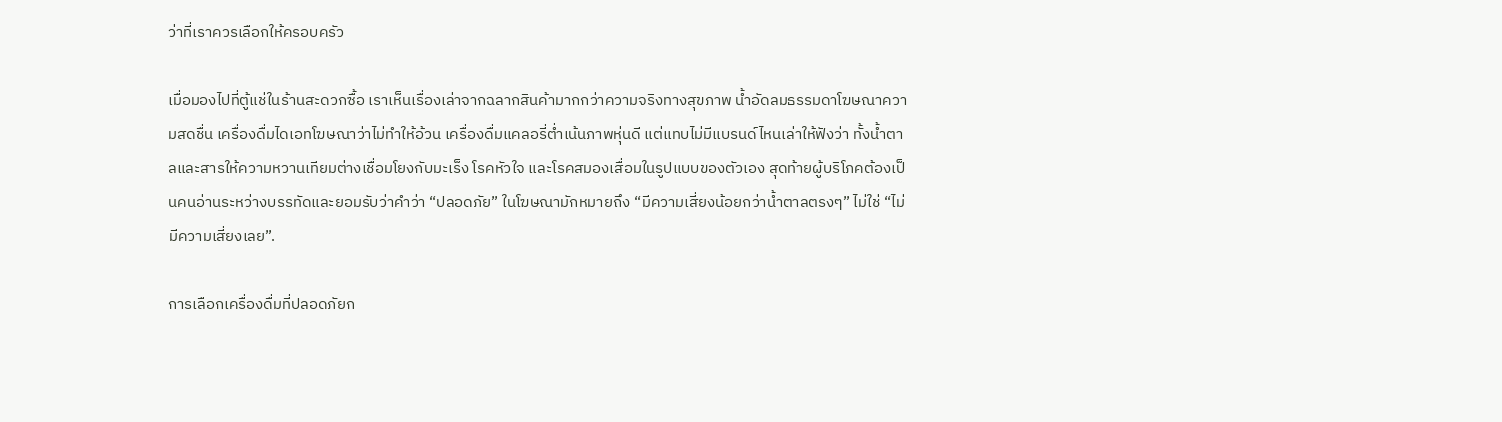ว่าที่เราควรเลือกให้ครอบครัว

เมื่อมองไปที่ตู้แช่ในร้านสะดวกซื้อ เราเห็นเรื่องเล่าจากฉลากสินค้ามากกว่าความจริงทางสุขภาพ น้ำอัดลมธรรมดาโฆษณาความสดชื่น เครื่องดื่มไดเอทโฆษณาว่าไม่ทำให้อ้วน เครื่องดื่มแคลอรี่ต่ำเน้นภาพหุ่นดี แต่แทบไม่มีแบรนด์ไหนเล่าให้ฟังว่า ทั้งน้ำตาลและสารให้ความหวานเทียมต่างเชื่อมโยงกับมะเร็ง โรคหัวใจ และโรคสมองเสื่อมในรูปแบบของตัวเอง สุดท้ายผู้บริโภคต้องเป็นคนอ่านระหว่างบรรทัดและยอมรับว่าคำว่า “ปลอดภัย” ในโฆษณามักหมายถึง “มีความเสี่ยงน้อยกว่าน้ำตาลตรงๆ” ไม่ใช่ “ไม่มีความเสี่ยงเลย”.

การเลือกเครื่องดื่มที่ปลอดภัยก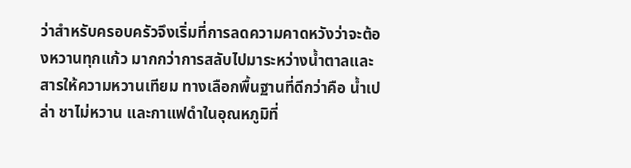ว่าสำหรับครอบครัวจึงเริ่มที่การลดความคาดหวังว่าจะต้องหวานทุกแก้ว มากกว่าการสลับไปมาระหว่างน้ำตาลและสารให้ความหวานเทียม ทางเลือกพื้นฐานที่ดีกว่าคือ น้ำเปล่า ชาไม่หวาน และกาแฟดำในอุณหภูมิที่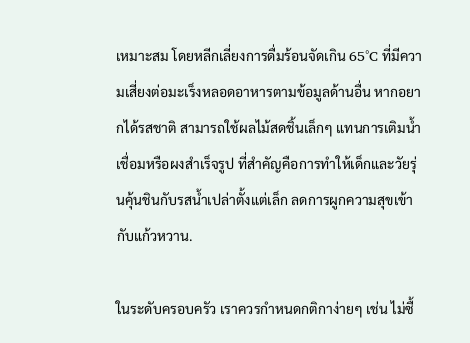เหมาะสม โดยหลีกเลี่ยงการดื่มร้อนจัดเกิน 65°C ที่มีความเสี่ยงต่อมะเร็งหลอดอาหารตามข้อมูลด้านอื่น หากอยากได้รสชาติ สามารถใช้ผลไม้สดชิ้นเล็กๆ แทนการเติมน้ำเชื่อมหรือผงสำเร็จรูป ที่สำคัญคือการทำให้เด็กและวัยรุ่นคุ้นชินกับรสน้ำเปล่าตั้งแต่เล็ก ลดการผูกความสุขเข้ากับแก้วหวาน.

ในระดับครอบครัว เราควรกำหนดกติกาง่ายๆ เช่น ไม่ซื้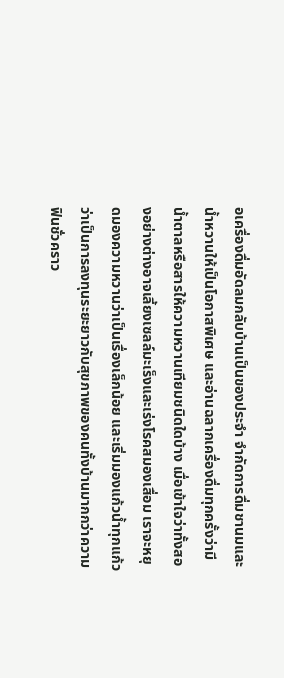อเครื่องดื่มอัดลมกลับบ้านเป็นของประจำ จำกัดการดื่มชานมและน้ำหวานให้เป็นโอกาสพิเศษ และอ่านฉลากเครื่องดื่มทุกครั้งว่ามีน้ำตาลหรือสารให้ความหวานเทียมชนิดใดบ้าง เมื่อเข้าใจว่าทั้งสองอย่างต่างอาจเลี้ยงเซลล์มะเร็งและเร่งโรคสมองเสื่อม เราจะหยุดมองความหวานว่าเป็นเรื่องเล็กน้อย และเริ่มมองแก้วน้ำทุกแก้วว่าเป็นการลงทุนระยะยาวกับสุขภาพของคนทั้งบ้านมากกว่าความฟินชั่วคราว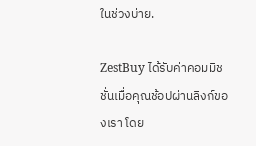ในช่วงบ่าย.

ZestBuy ได้รับค่าคอมมิชชั่นเมื่อคุณช้อปผ่านลิงก์ของเรา โดย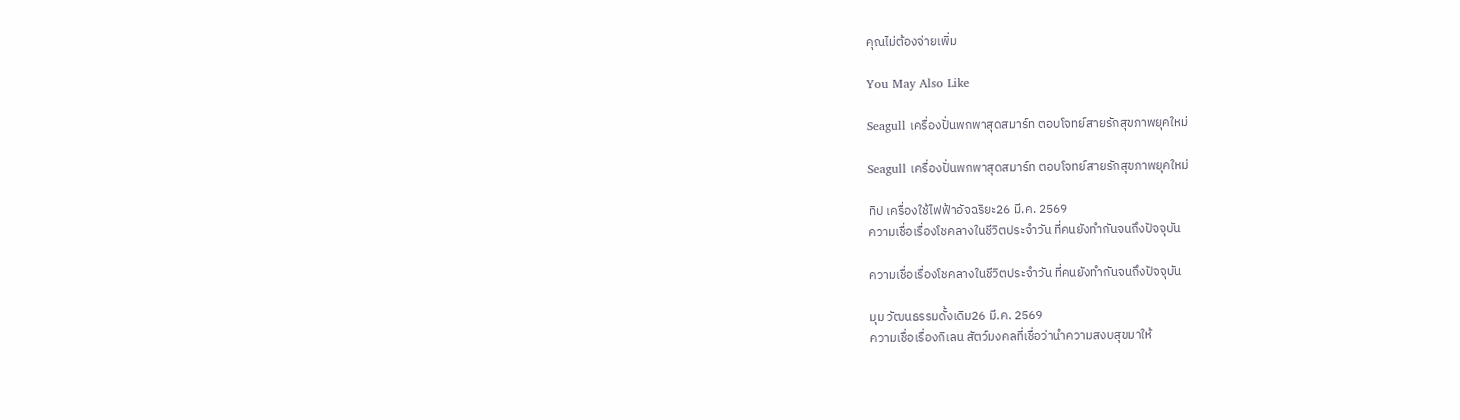คุณไม่ต้องจ่ายเพิ่ม

You May Also Like

Seagull เครื่องปั่นพกพาสุดสมาร์ท ตอบโจทย์สายรักสุขภาพยุคใหม่

Seagull เครื่องปั่นพกพาสุดสมาร์ท ตอบโจทย์สายรักสุขภาพยุคใหม่

ทิป เครื่องใช้ไฟฟ้าอัจฉริยะ26 มี.ค. 2569
ความเชื่อเรื่องโชคลางในชีวิตประจำวัน ที่คนยังทำกันจนถึงปัจจุบัน

ความเชื่อเรื่องโชคลางในชีวิตประจำวัน ที่คนยังทำกันจนถึงปัจจุบัน

มุม วัฒนธรรมดั้งเดิม26 มี.ค. 2569
ความเชื่อเรื่องกิเลน สัตว์มงคลที่เชื่อว่านำความสงบสุขมาให้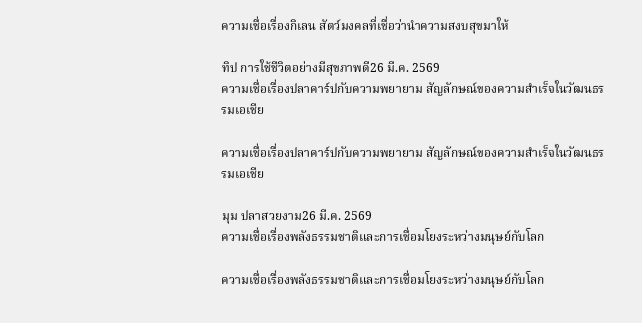ความเชื่อเรื่องกิเลน สัตว์มงคลที่เชื่อว่านำความสงบสุขมาให้

ทิป การใช้ชีวิตอย่างมีสุขภาพดี26 มี.ค. 2569
ความเชื่อเรื่องปลาคาร์ปกับความพยายาม สัญลักษณ์ของความสำเร็จในวัฒนธรรมเอเชีย

ความเชื่อเรื่องปลาคาร์ปกับความพยายาม สัญลักษณ์ของความสำเร็จในวัฒนธรรมเอเชีย

มุม ปลาสวยงาม26 มี.ค. 2569
ความเชื่อเรื่องพลังธรรมชาติและการเชื่อมโยงระหว่างมนุษย์กับโลก

ความเชื่อเรื่องพลังธรรมชาติและการเชื่อมโยงระหว่างมนุษย์กับโลก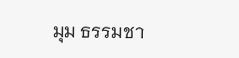มุม ธรรมชา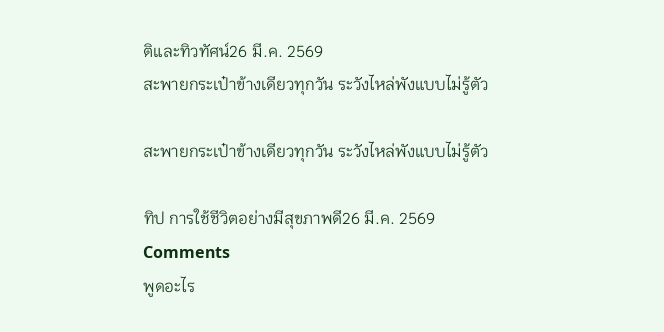ติและทิวทัศน์26 มี.ค. 2569
สะพายกระเป๋าข้างเดียวทุกวัน ระวังไหล่พังแบบไม่รู้ตัว

สะพายกระเป๋าข้างเดียวทุกวัน ระวังไหล่พังแบบไม่รู้ตัว

ทิป การใช้ชีวิตอย่างมีสุขภาพดี26 มี.ค. 2569
Comments
พูดอะไร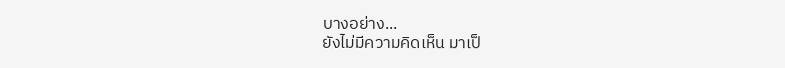บางอย่าง...
ยังไม่มีความคิดเห็น มาเป็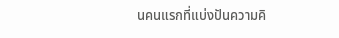นคนแรกที่แบ่งปันความคิ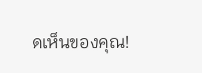ดเห็นของคุณ!